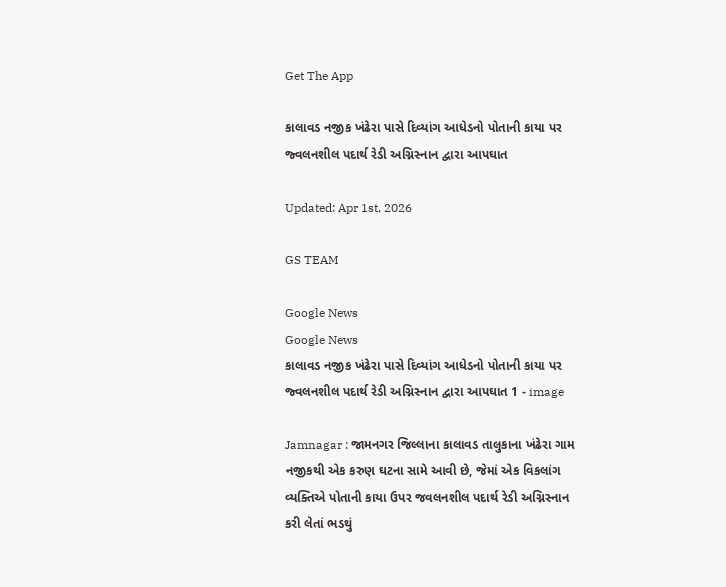Get The App

કાલાવડ નજીક ખંઢેરા પાસે દિવ્યાંગ આધેડનો પોતાની કાયા પર જ્વલનશીલ પદાર્થ રેડી અગ્નિસ્નાન દ્વારા આપઘાત

Updated: Apr 1st, 2026

GS TEAM

Google News
Google News
કાલાવડ નજીક ખંઢેરા પાસે દિવ્યાંગ આધેડનો પોતાની કાયા પર જ્વલનશીલ પદાર્થ રેડી અગ્નિસ્નાન દ્વારા આપઘાત 1 - image

Jamnagar : જામનગર જિલ્લાના કાલાવડ તાલુકાના ખંઢેરા ગામ નજીકથી એક કરુણ ઘટના સામે આવી છે, જેમાં એક વિકલાંગ વ્યક્તિએ પોતાની કાયા ઉપર જવલનશીલ પદાર્થ રેડી અગ્નિસ્નાન કરી લેતાં ભડથું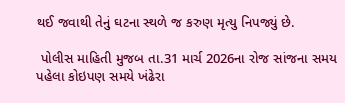થઈ જવાથી તેનું ઘટના સ્થળે જ કરુણ મૃત્યુ નિપજ્યું છે.

 પોલીસ માહિતી મુજબ તા.31 માર્ચ 2026ના રોજ સાંજના સમય પહેલા કોઇપણ સમયે ખંઢેરા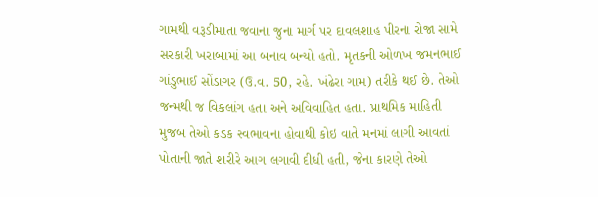ગામથી વરૂડીમાતા જવાના જુના માર્ગ પર દાવલશાહ પીરના રોજા સામે સરકારી ખરાબામાં આ બનાવ બન્યો હતો. મૃતકની ઓળખ જમનભાઈ ગાંડુભાઈ સોંડાગર (ઉ.વ. 50, રહે. ખંઢેરા ગામ) તરીકે થઈ છે. તેઓ જન્મથી જ વિકલાંગ હતા અને અવિવાહિત હતા. પ્રાથમિક માહિતી મુજબ તેઓ કડક સ્વભાવના હોવાથી કોઇ વાતે મનમાં લાગી આવતાં પોતાની જાતે શરીરે આગ લગાવી દીધી હતી, જેના કારણે તેઓ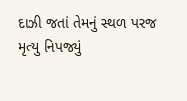દાઝી જતાં તેમનું સ્થળ પરજ મૃત્યુ નિપજ્યું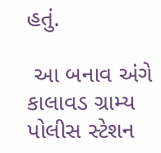હતું.

 આ બનાવ અંગે કાલાવડ ગ્રામ્ય પોલીસ સ્ટેશન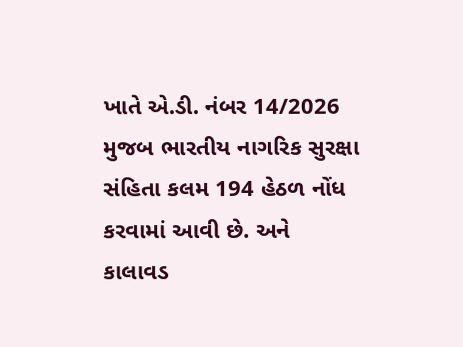ખાતે એ.ડી. નંબર 14/2026 મુજબ ભારતીય નાગરિક સુરક્ષા સંહિતા કલમ 194 હેઠળ નોંધ કરવામાં આવી છે. અને કાલાવડ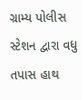ગ્રામ્ય પોલીસ સ્ટેશન દ્વારા વધુ તપાસ હાથ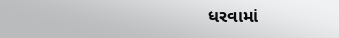ધરવામાં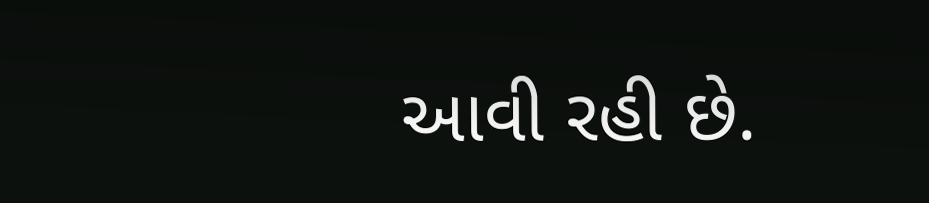આવી રહી છે.